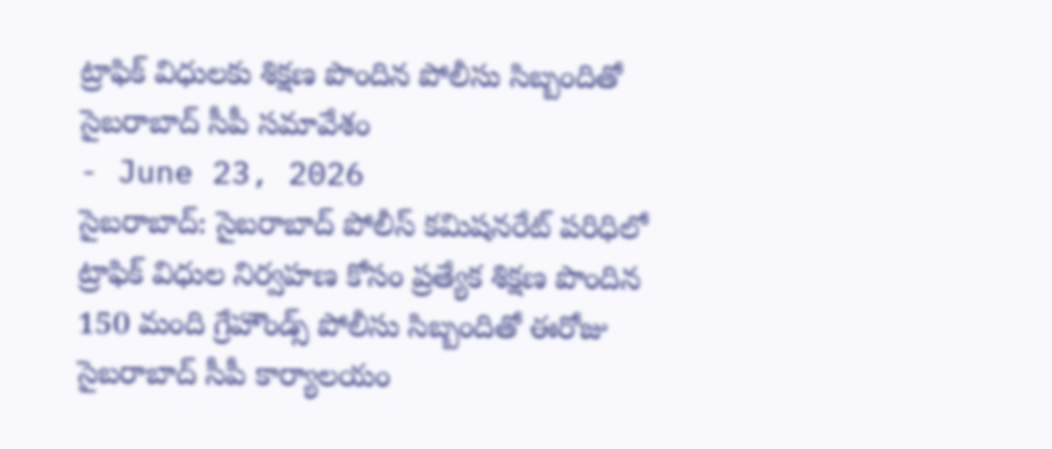ట్రాఫిక్ విధులకు శిక్షణ పొందిన పోలీసు సిబ్బందితో సైబరాబాద్ సీపీ సమావేశం
- June 23, 2026
సైబరాబాద్: సైబరాబాద్ పోలీస్ కమిషనరేట్ పరిధిలో ట్రాఫిక్ విధుల నిర్వహణ కోసం ప్రత్యేక శిక్షణ పొందిన 150 మంది గ్రేహౌండ్స్ పోలీసు సిబ్బందితో ఈరోజు సైబరాబాద్ సీపీ కార్యాలయం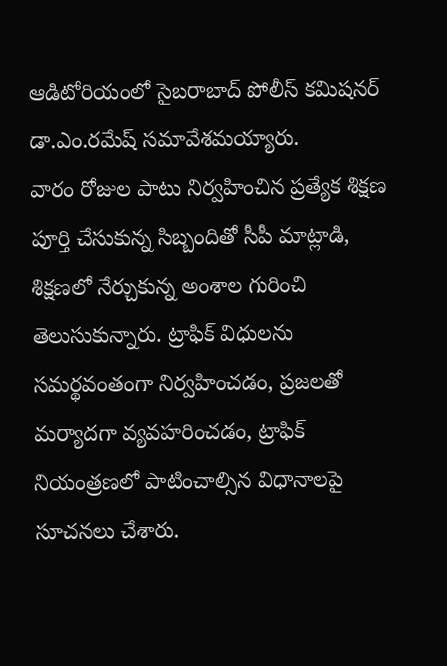ఆడిటోరియంలో సైబరాబాద్ పోలీస్ కమిషనర్ డా.ఎం.రమేష్ సమావేశమయ్యారు.
వారం రోజుల పాటు నిర్వహించిన ప్రత్యేక శిక్షణ పూర్తి చేసుకున్న సిబ్బందితో సీపీ మాట్లాడి, శిక్షణలో నేర్చుకున్న అంశాల గురించి తెలుసుకున్నారు. ట్రాఫిక్ విధులను సమర్థవంతంగా నిర్వహించడం, ప్రజలతో మర్యాదగా వ్యవహరించడం, ట్రాఫిక్ నియంత్రణలో పాటించాల్సిన విధానాలపై సూచనలు చేశారు.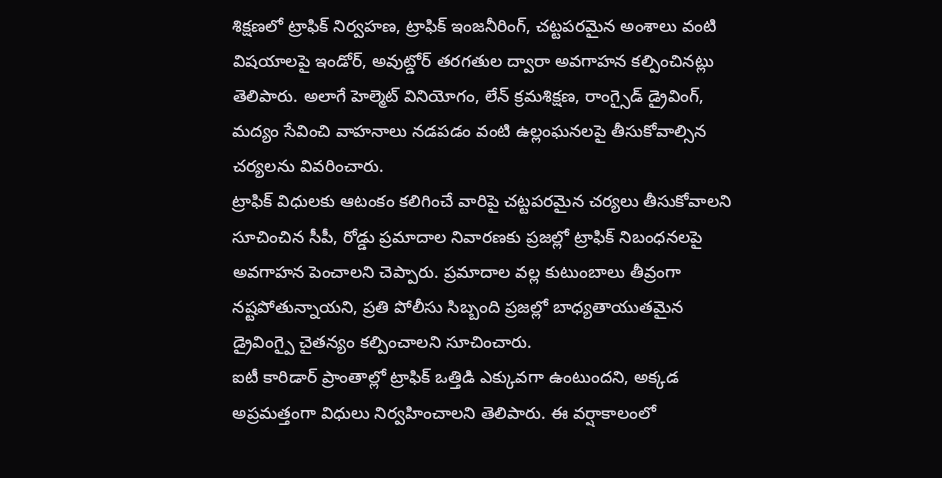శిక్షణలో ట్రాఫిక్ నిర్వహణ, ట్రాఫిక్ ఇంజనీరింగ్, చట్టపరమైన అంశాలు వంటి విషయాలపై ఇండోర్, అవుట్డోర్ తరగతుల ద్వారా అవగాహన కల్పించినట్లు తెలిపారు. అలాగే హెల్మెట్ వినియోగం, లేన్ క్రమశిక్షణ, రాంగ్సైడ్ డ్రైవింగ్, మద్యం సేవించి వాహనాలు నడపడం వంటి ఉల్లంఘనలపై తీసుకోవాల్సిన చర్యలను వివరించారు.
ట్రాఫిక్ విధులకు ఆటంకం కలిగించే వారిపై చట్టపరమైన చర్యలు తీసుకోవాలని సూచించిన సీపీ, రోడ్డు ప్రమాదాల నివారణకు ప్రజల్లో ట్రాఫిక్ నిబంధనలపై అవగాహన పెంచాలని చెప్పారు. ప్రమాదాల వల్ల కుటుంబాలు తీవ్రంగా నష్టపోతున్నాయని, ప్రతి పోలీసు సిబ్బంది ప్రజల్లో బాధ్యతాయుతమైన డ్రైవింగ్పై చైతన్యం కల్పించాలని సూచించారు.
ఐటీ కారిడార్ ప్రాంతాల్లో ట్రాఫిక్ ఒత్తిడి ఎక్కువగా ఉంటుందని, అక్కడ అప్రమత్తంగా విధులు నిర్వహించాలని తెలిపారు. ఈ వర్షాకాలంలో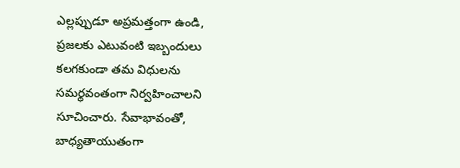ఎల్లప్పుడూ అప్రమత్తంగా ఉండి, ప్రజలకు ఎటువంటి ఇబ్బందులు కలగకుండా తమ విధులను సమర్థవంతంగా నిర్వహించాలని సూచించారు. సేవాభావంతో, బాధ్యతాయుతంగా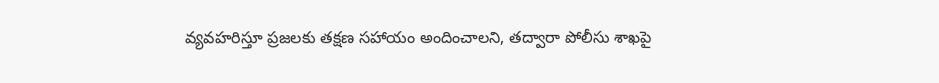వ్యవహరిస్తూ ప్రజలకు తక్షణ సహాయం అందించాలని, తద్వారా పోలీసు శాఖపై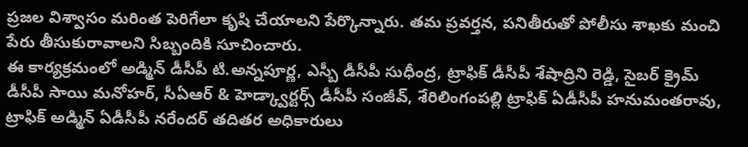ప్రజల విశ్వాసం మరింత పెరిగేలా కృషి చేయాలని పేర్కొన్నారు. తమ ప్రవర్తన, పనితీరుతో పోలీసు శాఖకు మంచి పేరు తీసుకురావాలని సిబ్బందికి సూచించారు.
ఈ కార్యక్రమంలో అడ్మిన్ డీసీపీ టి.అన్నపూర్ణ, ఎస్బీ డీసీపీ సుధీంద్ర, ట్రాఫిక్ డీసీపీ శేషాద్రిని రెడ్డి, సైబర్ క్రైమ్ డీసీపీ సాయి మనోహర్, సీఏఆర్ & హెడ్క్వార్టర్స్ డీసీపీ సంజీవ్, శేరిలింగంపల్లి ట్రాఫిక్ ఏడీసీపీ హనుమంతరావు, ట్రాఫిక్ అడ్మిన్ ఏడీసీపీ నరేందర్ తదితర అధికారులు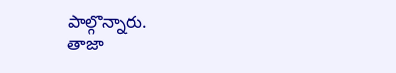పాల్గొన్నారు.
తాజా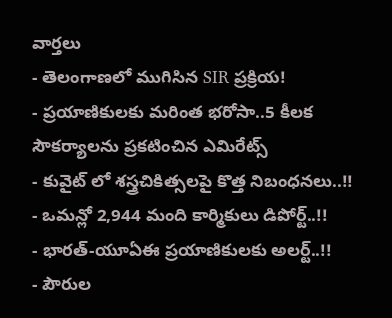వార్తలు
- తెలంగాణలో ముగిసిన SIR ప్రక్రియ!
- ప్రయాణికులకు మరింత భరోసా..5 కీలక సౌకర్యాలను ప్రకటించిన ఎమిరేట్స్
- కువైట్ లో శస్త్రచికిత్సలపై కొత్త నిబంధనలు..!!
- ఒమన్లో 2,944 మంది కార్మికులు డిపోర్ట్..!!
- భారత్-యూఏఈ ప్రయాణికులకు అలర్ట్..!!
- పౌరుల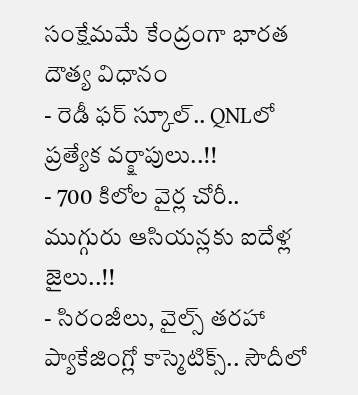సంక్షేమమే కేంద్రంగా భారత దౌత్య విధానం
- రెడీ ఫర్ స్కూల్.. QNLలో ప్రత్యేక వర్క్షాపులు..!!
- 700 కిలోల వైర్ల చోరీ.. ముగ్గురు ఆసియన్లకు ఐదేళ్ల జైలు..!!
- సిరంజీలు, వైల్స్ తరహా ప్యాకేజింగ్లో కాస్మెటిక్స్.. సౌదీలో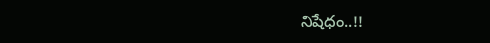నిషేధం..!!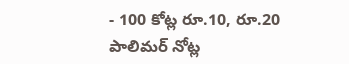- 100 కోట్ల రూ.10, రూ.20 పాలిమర్ నోట్ల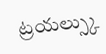ట్రయల్స్కు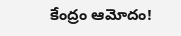కేంద్రం ఆమోదం!